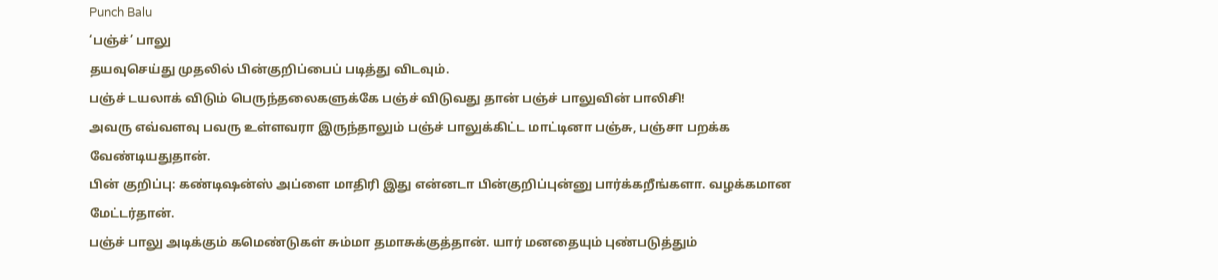Punch Balu
‘பஞ்ச்’ பாலு
தயவுசெய்து முதலில் பின்குறிப்பைப் படித்து விடவும்.
பஞ்ச் டயலாக் விடும் பெருந்தலைகளுக்கே பஞ்ச் விடுவது தான் பஞ்ச் பாலுவின் பாலிசி!
அவரு எவ்வளவு பவரு உள்ளவரா இருந்தாலும் பஞ்ச் பாலுக்கிட்ட மாட்டினா பஞ்சு, பஞ்சா பறக்க வேண்டியதுதான்.
பின் குறிப்பு: கண்டிஷன்ஸ் அப்ளை மாதிரி இது என்னடா பின்குறிப்புன்னு பார்க்கறீங்களா. வழக்கமான மேட்டர்தான்.
பஞ்ச் பாலு அடிக்கும் கமெண்டுகள் சும்மா தமாசுக்குத்தான். யார் மனதையும் புண்படுத்தும்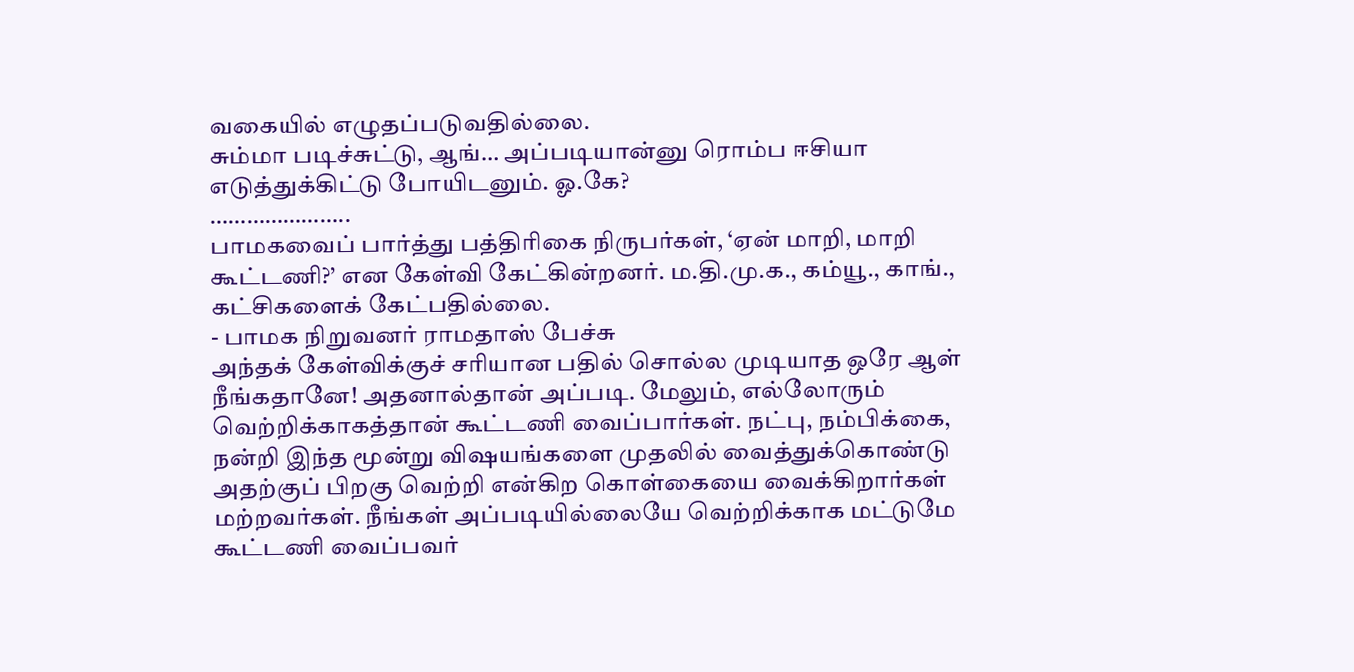வகையில் எழுதப்படுவதில்லை.
சும்மா படிச்சுட்டு, ஆங்… அப்படியான்னு ரொம்ப ஈசியா எடுத்துக்கிட்டு போயிடனும். ஓ.கே?
…………………..
பாமகவைப் பார்த்து பத்திரிகை நிருபர்கள், ‘ஏன் மாறி, மாறி கூட்டணி?’ என கேள்வி கேட்கின்றனர். ம.தி.மு.க., கம்யூ., காங்., கட்சிகளைக் கேட்பதில்லை.
- பாமக நிறுவனர் ராமதாஸ் பேச்சு
அந்தக் கேள்விக்குச் சரியான பதில் சொல்ல முடியாத ஒரே ஆள் நீங்கதானே! அதனால்தான் அப்படி. மேலும், எல்லோரும் வெற்றிக்காகத்தான் கூட்டணி வைப்பார்கள். நட்பு, நம்பிக்கை, நன்றி இந்த மூன்று விஷயங்களை முதலில் வைத்துக்கொண்டு அதற்குப் பிறகு வெற்றி என்கிற கொள்கையை வைக்கிறார்கள் மற்றவர்கள். நீங்கள் அப்படியில்லையே வெற்றிக்காக மட்டுமே கூட்டணி வைப்பவர்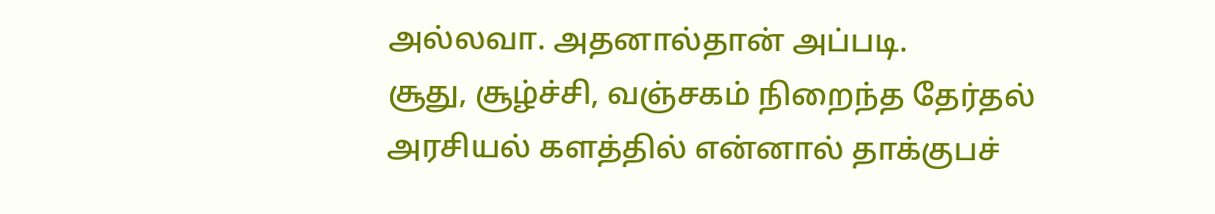அல்லவா. அதனால்தான் அப்படி.
சூது, சூழ்ச்சி, வஞ்சகம் நிறைந்த தேர்தல் அரசியல் களத்தில் என்னால் தாக்குபச்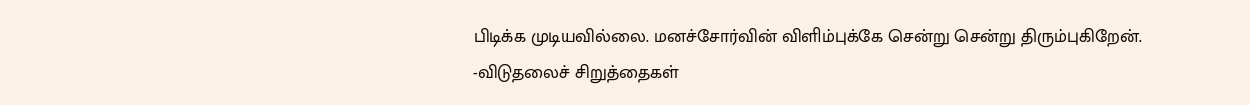பிடிக்க முடியவில்லை. மனச்சோர்வின் விளிம்புக்கே சென்று சென்று திரும்புகிறேன்.
-விடுதலைச் சிறுத்தைகள்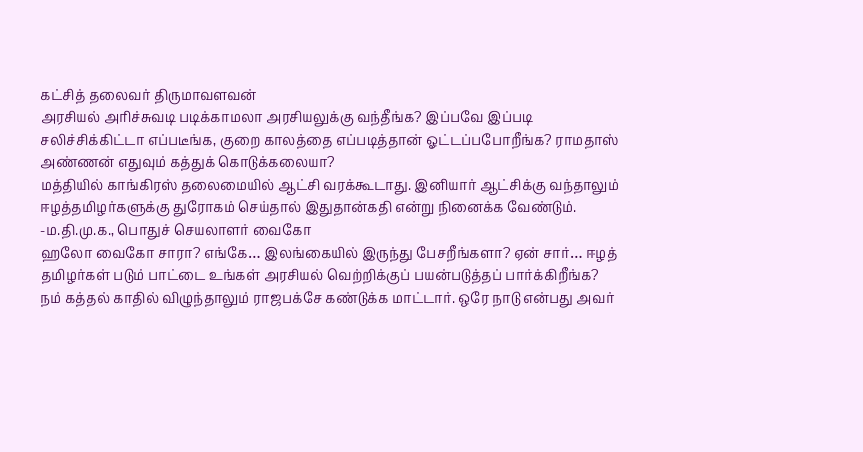கட்சித் தலைவர் திருமாவளவன்
அரசியல் அரிச்சுவடி படிக்காமலா அரசியலுக்கு வந்தீங்க? இப்பவே இப்படி சலிச்சிக்கிட்டா எப்படீங்க, குறை காலத்தை எப்படித்தான் ஓட்டப்பபோறீங்க? ராமதாஸ் அண்ணன் எதுவும் கத்துக் கொடுக்கலையா?
மத்தியில் காங்கிரஸ் தலைமையில் ஆட்சி வரக்கூடாது. இனியார் ஆட்சிக்கு வந்தாலும் ஈழத்தமிழர்களுக்கு துரோகம் செய்தால் இதுதான்கதி என்று நினைக்க வேண்டும்.
-ம.தி.மு.க., பொதுச் செயலாளர் வைகோ
ஹலோ வைகோ சாரா? எங்கே… இலங்கையில் இருந்து பேசறீங்களா? ஏன் சார்… ஈழத் தமிழர்கள் படும் பாட்டை உங்கள் அரசியல் வெற்றிக்குப் பயன்படுத்தப் பார்க்கிறீங்க? நம் கத்தல் காதில் விழுந்தாலும் ராஜபக்சே கண்டுக்க மாட்டார். ஒரே நாடு என்பது அவர்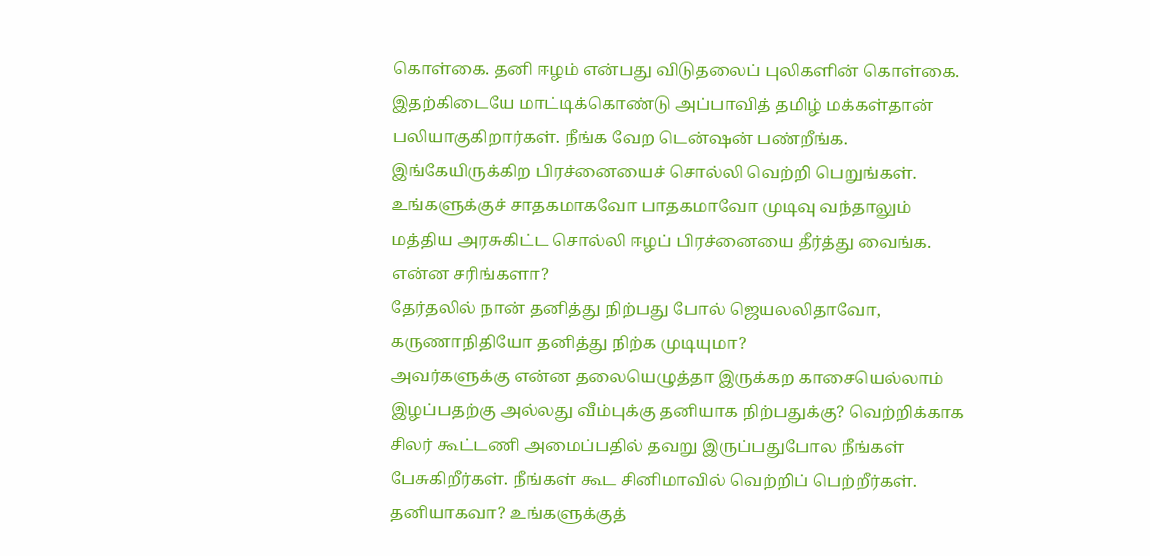கொள்கை. தனி ஈழம் என்பது விடுதலைப் புலிகளின் கொள்கை. இதற்கிடையே மாட்டிக்கொண்டு அப்பாவித் தமிழ் மக்கள்தான் பலியாகுகிறார்கள். நீங்க வேற டென்ஷன் பண்றீங்க. இங்கேயிருக்கிற பிரச்னையைச் சொல்லி வெற்றி பெறுங்கள். உங்களுக்குச் சாதகமாகவோ பாதகமாவோ முடிவு வந்தாலும் மத்திய அரசுகிட்ட சொல்லி ஈழப் பிரச்னையை தீர்த்து வைங்க. என்ன சரிங்களா?
தேர்தலில் நான் தனித்து நிற்பது போல் ஜெயலலிதாவோ, கருணாநிதியோ தனித்து நிற்க முடியுமா?
அவர்களுக்கு என்ன தலையெழுத்தா இருக்கற காசையெல்லாம் இழப்பதற்கு அல்லது வீம்புக்கு தனியாக நிற்பதுக்கு? வெற்றிக்காக சிலர் கூட்டணி அமைப்பதில் தவறு இருப்பதுபோல நீங்கள் பேசுகிறீர்கள். நீங்கள் கூட சினிமாவில் வெற்றிப் பெற்றீர்கள். தனியாகவா? உங்களுக்குத்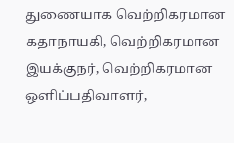துணையாக வெற்றிகரமான கதாநாயகி, வெற்றிகரமான இயக்குநர், வெற்றிகரமான ஒளிப்பதிவாளர்,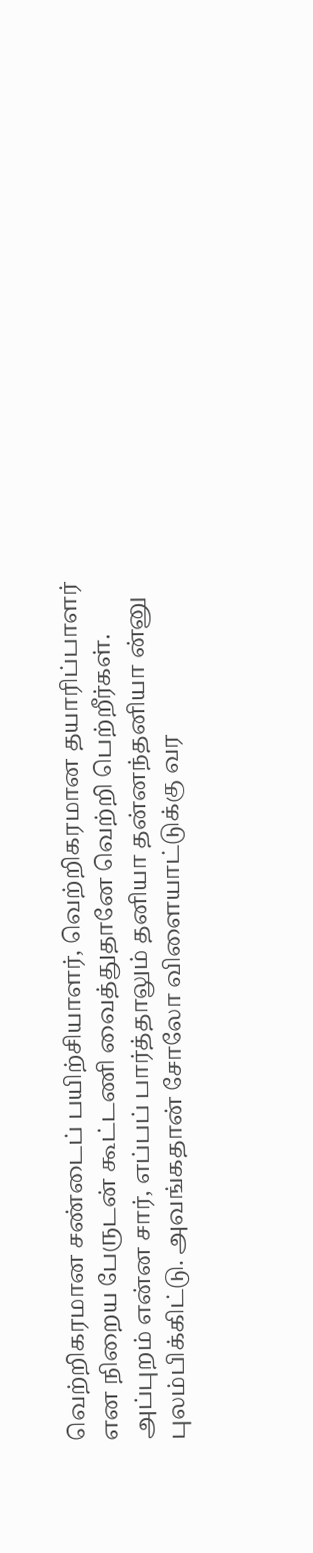வெற்றிகரமான சண்டைப் பயிற்சியாளர், வெற்றிகரமான தயாரிப்பாளர் என நிறைய பேருடன் கூட்டணி வைத்துதானே வெற்றி பெற்றீர்கள். அப்புறம் என்ன சார், எப்பப் பார்த்தாலும் தனியா தன்னந்தனியா ன்னு புலம்பிக்கிட்டு. அவங்கதான் சோலோ விளையாட்டுக்கு வர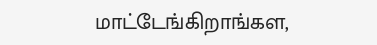மாட்டேங்கிறாங்கள,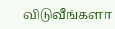விடுவீங்களா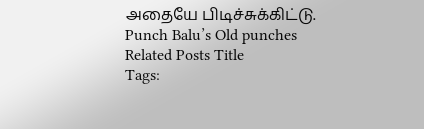அதையே பிடிச்சுக்கிட்டு.
Punch Balu’s Old punches
Related Posts Title
Tags: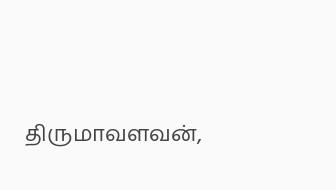திருமாவளவன்,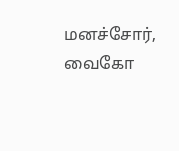மனச்சோர், வைகோ